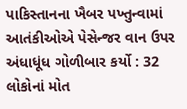પાકિસ્તાનના ખૈબર પખ્તુન્વામાં આતંકીઓએ પેસેન્જર વાન ઉપર અંધાધૂંધ ગોળીબાર કર્યો : 32 લોકોનાં મોત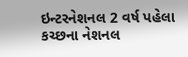ઇન્ટરનેશનલ 2 વર્ષ પહેલા
કચ્છના નેશનલ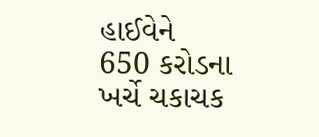હાઈવેને 650 કરોડના ખર્ચે ચકાચક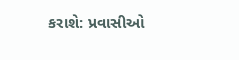કરાશે: પ્રવાસીઓ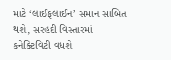માટે ‘લાઈફલાઈન’ સમાન સાબિત થશે, સરહદી વિસ્તારમાં કનેક્ટિવિટી વધશે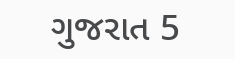ગુજરાત 5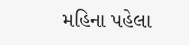મહિના પહેલા